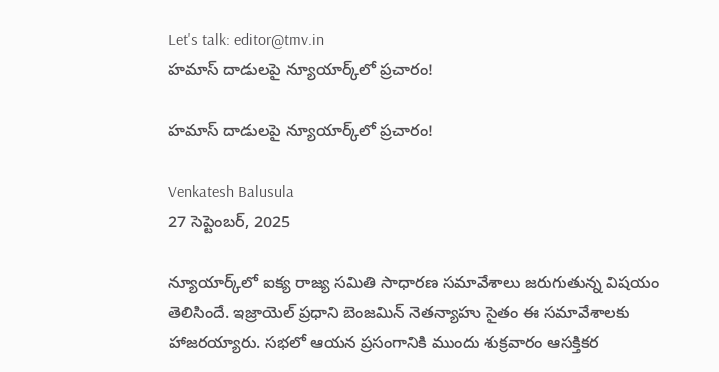Let's talk: editor@tmv.in
హ‌మాస్ దాడుల‌పై న్యూయార్క్‌లో ప్ర‌చారం!

హ‌మాస్ దాడుల‌పై న్యూయార్క్‌లో ప్ర‌చారం!

Venkatesh Balusula
27 సెప్టెంబర్, 2025

న్యూయార్క్‌లో ఐక్య రాజ్య స‌మితి సాధార‌ణ స‌మావేశాలు జ‌రుగుతున్న విష‌యం తెలిసిందే. ఇజ్రాయెల్ ప్ర‌ధాని బెంజ‌మిన్ నెత‌న్యాహు సైతం ఈ స‌మావేశాల‌కు హాజ‌ర‌య్యారు. స‌భ‌లో ఆయ‌న ప్ర‌సంగానికి ముందు శుక్ర‌వారం ఆస‌క్తిక‌ర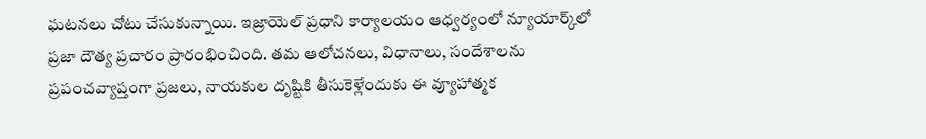ఘ‌ట‌నలు చోటు చేసుకున్నాయి. ఇజ్రాయెల్ ప్రధాని కార్యాలయం ఆధ్వ‌ర్యంలో న్యూయార్క్‌లో ప్రజా దౌత్య ప్రచారం ప్రారంభించింది. తమ ఆలోచనలు, విధానాలు, సందేశాలను ప్రపంచవ్యాప్తంగా ప్రజలు, నాయకుల దృష్టికి తీసుకెళ్లేందుకు ఈ వ్యూహాత్మక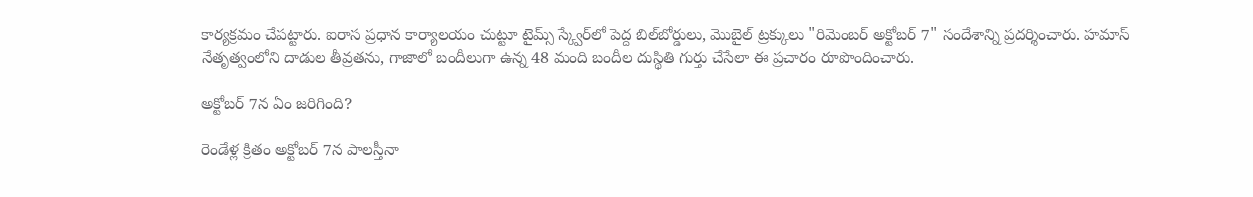కార్యక్రమం చేప‌ట్టారు. ఐరాస ప్ర‌ధాన కార్యాల‌యం చుట్టూ టైమ్స్ స్క్వేర్‌లో పెద్ద బిల్‌బోర్డులు, మొబైల్ ట్రక్కులు "రిమెంబర్ అక్టోబర్ 7" సందేశాన్ని ప్ర‌ద‌ర్శించారు. హమాస్ నేతృత్వంలోని దాడుల తీవ్ర‌త‌ను, గాజాలో బందీలుగా ఉన్న 48 మంది బందీల దుస్థితి గుర్తు చేసేలా ఈ ప్రచారం రూపొందించారు.

అక్టోబ‌ర్ 7న ఏం జ‌రిగింది?

రెండేళ్ల క్రితం అక్టోబర్ 7న‌ పాలస్తీనా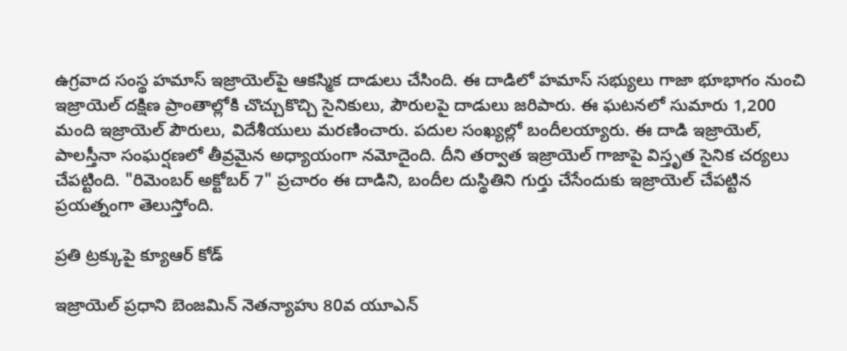ఉగ్రవాద సంస్థ హమాస్ ఇజ్రాయెల్‌పై ఆకస్మిక దాడులు చేసింది. ఈ దాడిలో హమాస్ సభ్యులు గాజా భూభాగం నుంచి ఇజ్రాయెల్ దక్షిణ ప్రాంతాల్లోకి చొచ్చుకొచ్చి సైనికులు, పౌరుల‌పై దాడులు జరిపారు. ఈ ఘటనలో సుమారు 1,200 మంది ఇజ్రాయెల్ పౌరులు, విదేశీయులు మరణించారు. పదుల సంఖ్యల్లో బందీల‌య్యారు. ఈ దాడి ఇజ్రాయెల్, పాలస్తీనా సంఘర్షణలో తీవ్రమైన అధ్యాయంగా నమోదైంది. దీని తర్వాత ఇజ్రాయెల్ గాజాపై విస్తృత సైనిక చర్యలు చేపట్టింది. "రిమెంబర్ అక్టోబర్ 7" ప్రచారం ఈ దాడిని, బందీల దుస్థితిని గుర్తు చేసేందుకు ఇజ్రాయెల్ చేపట్టిన ప్రయత్నంగా తెలుస్తోంది.

ప్ర‌తి ట్ర‌క్కుపై క్యూఆర్ కోడ్‌

ఇజ్రాయెల్ ప్రధాని బెంజమిన్ నెతన్యాహు 80వ యూఎన్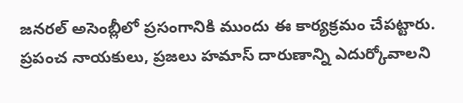జనరల్ అసెంబ్లీలో ప్రసంగానికి ముందు ఈ కార్యక్రమం చేపట్టారు. ప్రపంచ నాయకులు, ప్రజలు హమాస్ దారుణాన్ని ఎదుర్కోవాలని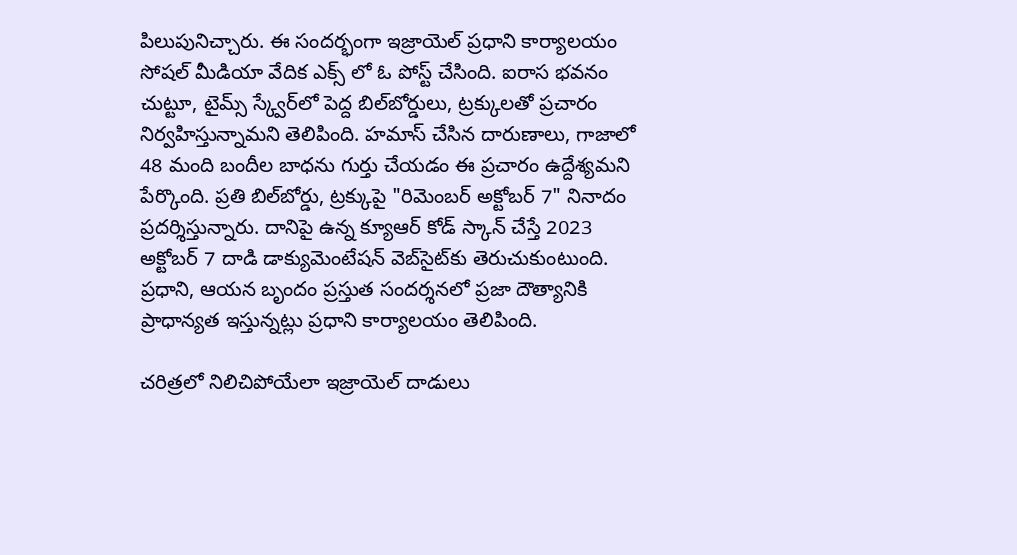పిలుపునిచ్చారు. ఈ సంద‌ర్భంగా ఇజ్రాయెల్ ప్రధాని కార్యాలయం సోష‌ల్ మీడియా వేదిక ఎక్స్ లో ఓ పోస్ట్ చేసింది. ఐరాస‌ భవనం చుట్టూ, టైమ్స్ స్క్వేర్‌లో పెద్ద బిల్‌బోర్డులు, ట్రక్కులతో ప్రచారం నిర్వహిస్తున్నామ‌ని తెలిపింది. హమాస్ చేసిన దారుణాలు, గాజాలో 48 మంది బందీల బాధ‌ను గుర్తు చేయడం ఈ ప్రచారం ఉద్దేశ్యమని పేర్కొంది. ప్రతి బిల్‌బోర్డు, ట్రక్కుపై "రిమెంబర్ అక్టోబర్ 7" నినాదం ప్రదర్శిస్తున్నారు. దానిపై ఉన్న‌ క్యూఆర్ కోడ్ స్కాన్ చేస్తే 2023 అక్టోబర్ 7 దాడి డాక్యుమెంటేషన్ వెబ్‌సైట్‌కు తెరుచుకుంటుంది. ప్రధాని, ఆయన బృందం ప్రస్తుత సందర్శనలో ప్రజా దౌత్యానికి ప్రాధాన్య‌త ఇస్తున్న‌ట్లు ప్ర‌ధాని కార్యాలయం తెలిపింది.

చ‌రిత్ర‌లో నిలిచిపోయేలా ఇజ్రాయెల్ దాడులు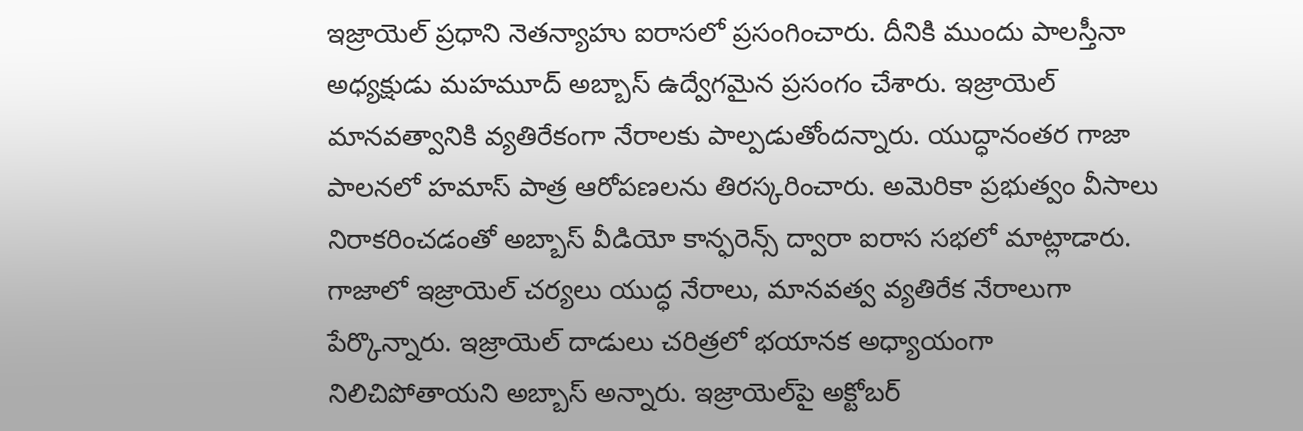ఇజ్రాయెల్ ప్రధాని నెతన్యాహు ఐరాస‌లో ప్ర‌సంగించారు. దీనికి ముందు పాలస్తీనా అధ్యక్షుడు మహమూద్ అబ్బాస్ ఉద్వేగ‌మైన‌ ప్రసంగం చేశారు. ఇజ్రాయెల్ మానవత్వానికి వ్యతిరేకంగా నేరాల‌కు పాల్ప‌డుతోంద‌న్నారు. యుద్ధానంతర గాజా పాలనలో హమాస్ పాత్ర ఆరోప‌ణ‌ల‌ను తిరస్కరించారు. అమెరికా ప్ర‌భుత్వం వీసాలు నిరాకరించడంతో అబ్బాస్ వీడియో కాన్ఫ‌రెన్స్ ద్వారా ఐరాస స‌భ‌లో మాట్లాడారు. గాజాలో ఇజ్రాయెల్ చర్యలు యుద్ధ నేరాలు, మానవత్వ వ్యతిరేక నేరాలుగా పేర్కొన్నారు. ఇజ్రాయెల్ దాడులు చరిత్రలో భయానక అధ్యాయంగా నిలిచిపోతాయ‌ని అబ్బాస్ అన్నారు. ఇజ్రాయెల్‌పై అక్టోబర్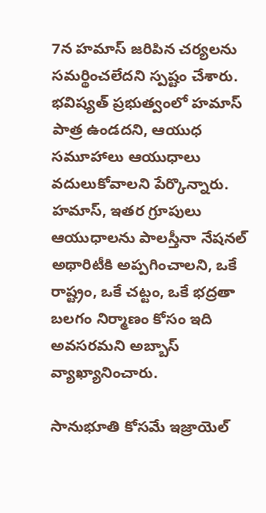7న‌ హమాస్ జ‌రిపిన‌ చర్యల‌ను సమర్థించలేదని స్పష్టం చేశారు. భవిష్యత్ ప్రభుత్వంలో హమాస్ పాత్ర ఉండదని, ఆయుధ సమూహాలు ఆయుధాలు వదులుకోవాలని పేర్కొన్నారు. హమాస్, ఇతర గ్రూపులు ఆయుధాల‌ను పాలస్తీనా నేషనల్ అథారిటీకి అప్పగించాలని, ఒకే రాష్ట్రం, ఒకే చట్టం, ఒకే భద్రతా బలగం నిర్మాణం కోసం ఇది అవసరమని అబ్బాస్ వ్యాఖ్యానించారు.

సానుభూతి కోస‌మే ఇజ్రాయెల్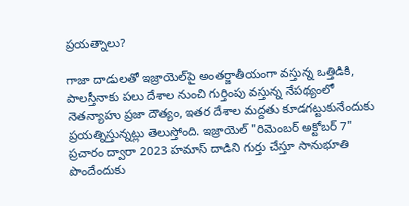ప్ర‌య‌త్నాలు?

గాజా దాడుల‌తో ఇజ్రాయెల్‌పై అంత‌ర్జాతీయంగా వ‌స్తున్న ఒత్తిడికి, పాల‌స్తీనాకు ప‌లు దేశాల నుంచి గుర్తింపు వ‌స్తున్న నేప‌థ్యంలో నెత‌న్యాహు ప్ర‌జా దౌత్యం, ఇత‌ర దేశాల మ‌ద్ద‌తు కూడ‌గ‌ట్టుకునేందుకు ప్ర‌య‌త్నిస్తున్న‌ట్లు తెలుస్తోంది. ఇజ్రాయెల్ "రిమెంబర్ అక్టోబర్ 7" ప్రచారం ద్వారా 2023 హమాస్ దాడిని గుర్తు చేస్తూ సానుభూతి పొందేందుకు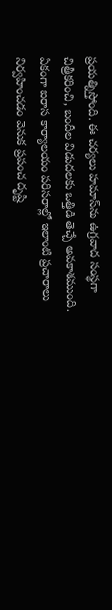ప్ర‌య‌త్నిస్తోంది. ఈ చ‌ర్య‌లు హమాస్‌ను ఉగ్రవాద సంస్థగా చిత్రీకరించి, బందీల విడుదలకు ఒత్తిడి తెచ్చే అవ‌కాశ‌ముంది. ఏకంగా ఐరాస కార్యాల‌యం ప‌రిస‌రాల్లో ఇలాంటి ప్రచారాలు నిర్వ‌హించ‌డం వెనుక ప్రపంచ దృష్టి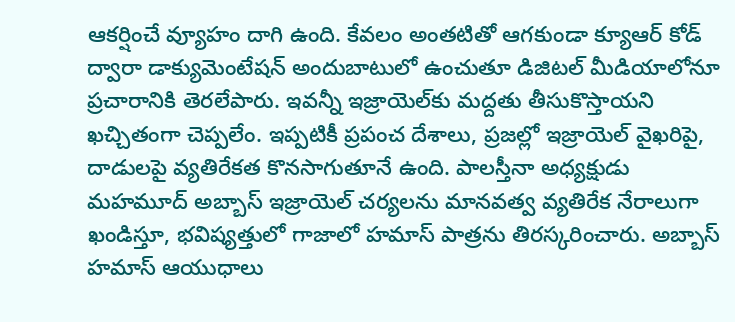ఆకర్షించే వ్యూహం దాగి ఉంది. కేవ‌లం అంత‌టితో ఆగ‌కుండా క్యూఆర్ కోడ్ ద్వారా డాక్యుమెంటేషన్ అందుబాటులో ఉంచుతూ డిజిటల్ మీడియాలోనూ ప్ర‌చారానికి తెర‌లేపారు. ఇవ‌న్నీ ఇజ్రాయెల్‌కు మ‌ద్ద‌తు తీసుకొస్తాయ‌ని ఖ‌చ్చితంగా చెప్ప‌లేం. ఇప్ప‌టికీ ప్ర‌పంచ దేశాలు, ప్ర‌జ‌ల్లో ఇజ్రాయెల్ వైఖ‌రిపై, దాడుల‌పై వ్య‌తిరేక‌త కొన‌సాగుతూనే ఉంది. పాలస్తీనా అధ్యక్షుడు మహమూద్ అబ్బాస్ ఇజ్రాయెల్ చర్యల‌ను మానవత్వ వ్యతిరేక నేరాలుగా ఖండిస్తూ, భ‌విష్య‌త్తులో గాజాలో హమాస్ పాత్రను తిరస్కరించారు. అబ్బాస్ హమాస్ ఆయుధాలు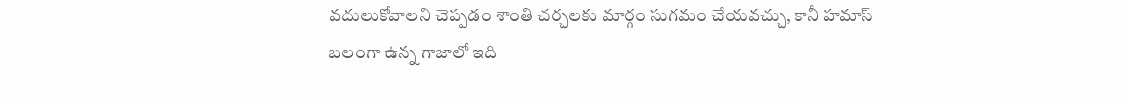వదులుకోవాలని చెప్పడం శాంతి చర్చలకు మార్గం సుగమం చేయవచ్చు, కానీ హమాస్ బలంగా ఉన్న గాజాలో ఇది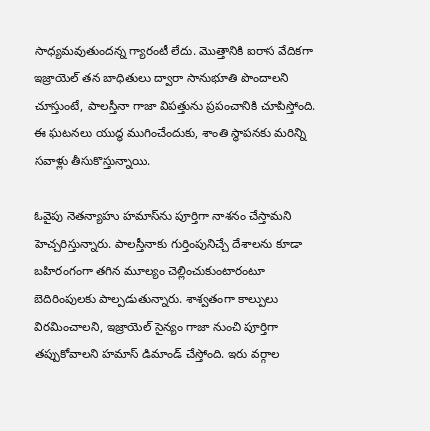సాధ్య‌మ‌వుతుంద‌న్న గ్యారంటీ లేదు. మొత్తానికి ఐరాస వేదిక‌గా ఇజ్రాయెల్ తన బాధితులు ద్వారా సానుభూతి పొందాలని చూస్తుంటే, పాలస్తీనా గాజా విపత్తును ప్ర‌పంచానికి చూపిస్తోంది. ఈ ఘ‌ట‌న‌లు యుద్ధ ముగించేందుకు, శాంతి స్థాప‌న‌కు మరిన్ని సవాళ్లు తీసుకొస్తున్నాయి.

ఓవైపు నెత‌న్యాహు హమాస్‌ను పూర్తిగా నాశ‌నం చేస్తామ‌ని హెచ్చ‌రిస్తున్నారు. పాల‌స్తీనాకు గుర్తింపునిచ్చే దేశాల‌ను కూడా బ‌హిరంగంగా త‌గిన మూల్యం చెల్లించుకుంటారంటూ బెదిరింపుల‌కు పాల్ప‌డుతున్నారు. శాశ్వ‌తంగా కాల్పులు విర‌మించాల‌ని, ఇజ్రాయెల్ సైన్యం గాజా నుంచి పూర్తిగా త‌ప్పుకోవాల‌ని హ‌మాస్ డిమాండ్ చేస్తోంది. ఇరు వ‌ర్గాల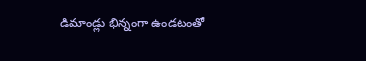డిమాండ్లు భిన్నంగా ఉండ‌టంతో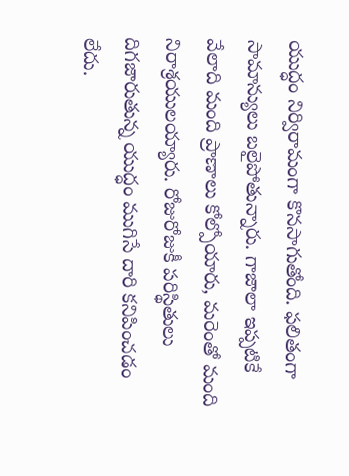యుద్ధం నిర్విరామంగా కొన‌సాగుతోంది. ఫ‌లితంగా సామాన్యులు బ‌లైపోతున్నారు. గాజాలా ఇప్ప‌టికే వేలాది మంది ప్రాణాలు కోల్పోయారు, మ‌రెంతో మంది నిరాశ్ర‌యుల‌య్యారు. రోజురోజుకీ ప‌రిస్థితులు దిగ‌జారుతున్న యుద్ధం ముగిసే దారి క‌నిపించ‌డం లేదు.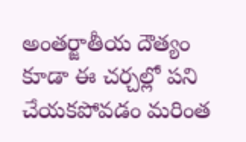అంత‌ర్జాతీయ దౌత్యం కూడా ఈ చ‌ర్చ‌ల్లో ప‌ని చేయ‌క‌పోవ‌డం మ‌రింత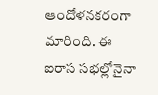ఆందోళ‌న‌క‌రంగా మారింది. ఈ ఐరాస స‌భ‌ల్లోనైనా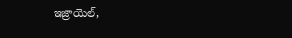ఇజ్రాయెల్‌,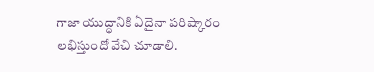గాజా యుద్ధానికి ఏదైనా ప‌రిష్కారం ల‌భిస్తుందో వేచి చూడాలి.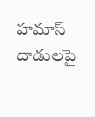హ‌మాస్ దాడుల‌పై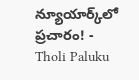న్యూయార్క్‌లో ప్ర‌చారం! - Tholi Paluku